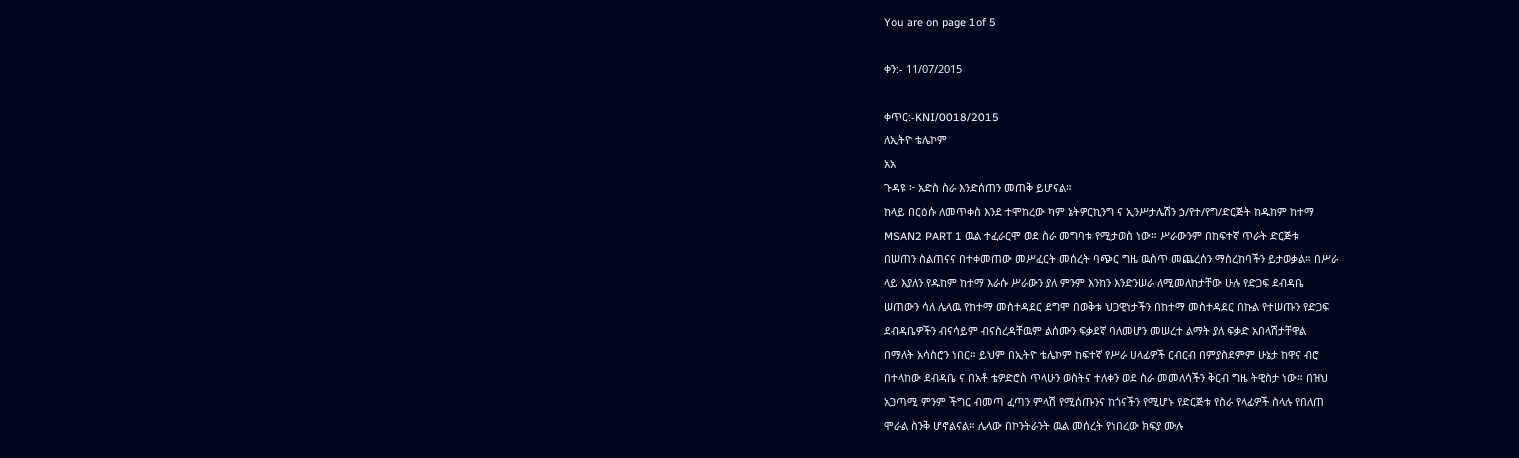You are on page 1of 5

ቀን:- 11/07/2015

ቀጥር:-KNI/0018/2015
ለኢትዮ ቴሌኮም
አአ
ጉዳዩ ፦ አድስ ስራ እንድሰጠን መጠቅ ይሆናል።
ከላይ በርዕሱ ለመጥቀስ እንደ ተሞከረው ካም ኔትዎርኪንግ ና ኢንሥታሌሽን ኃ/የተ/የግ/ድርጅት ከዱከም ከተማ
MSAN2 PART 1 ዉል ተፈራርሞ ወደ ስራ መግባቱ የሚታወስ ነው። ሥራውንም በከፍተኛ ጥራት ድርጅቱ
በሠጠን ስልጠናና በተቀመጠው መሥፈርት መሰረት ባጭር ግዜ ዉስጥ መጨረሰን ማስረከባችን ይታወቃል። በሥራ
ላይ እያለን የዱከም ከተማ እራሱ ሥራውን ያለ ምንም እንከን እንድንሠራ ለሚመለከታቸው ሁሉ የድጋፍ ደብዳቤ
ሠጠውን ሳለ ሌላዉ የከተማ መስተዳደር ደግሞ በወቅቱ ህጋዊነታችን በከተማ መስተዳደር በኩል የተሠጡን የድጋፍ
ደብዳቤዎችን ብናሳይም ብናስረዳቸዉም ልሰሙን ፍቃደኛ ባለመሆን መሠረተ ልማት ያለ ፍቃድ አበላሽታቸዋል
በማለት አሳስሮን ነበር። ይህም በኢትዮ ቴሌኮም ከፍተኛ የሥራ ሀላፊዎች ርብርብ በምያስደምም ሁኔታ ከዋና ብሮ
በተላከው ደብዳቤ ና በአቶ ቴዎድሮስ ጥላሁን ወስትና ተለቀን ወደ ስራ መመለሳችን ቅርብ ግዜ ትዊስታ ነው። በዝህ
አጋጣሚ ምንም ችግር ብመጣ ፈጣን ምላሽ የሚሰጡንና ከጎናችን የሚሆኑ የድርጅቱ የስራ የላፊዎች ስላሉ የበለጠ
ሞራል ስንቅ ሆኖልናል። ሌላው በኮንትራንት ዉል መሰረት የነበረው ክፍያ ሙሉ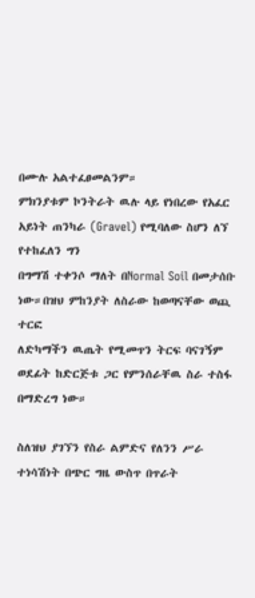በሙሉ አልተፈፀመልንም።
ምክንያቱም ኮንትራት ዉሉ ላይ የነበረው የአፈር አይነት ጠንካራ (Gravel) የሚባለው ስሆን ለኘ የተከፈለን ግን
በግማሽ ተቀንሶ ማለት በNormal Soil በመታሰቡ ነው።በዝህ ምከንያት ለስራው ከወጣናቸው ወጪ ተርፎ
ለድካማችን ዉጤት የሚመጥን ትርፍ ባናገኝም ወደፊት ከድርጅቱ ጋር የምንሰራቸዉ ስራ ተስፋ በማድረግ ነው።

ስለዝህ ያገኘን የስራ ልምድና የለንን ሥራ ተነሳሽነት በጭር ግዜ ውስጥ በጥራት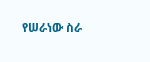የሠራነው ስራ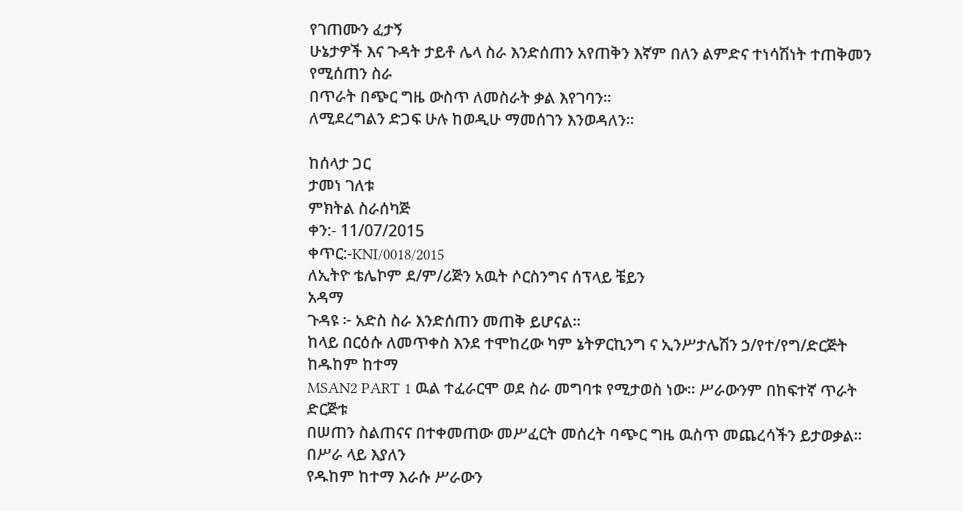የገጠሙን ፈታኝ
ሁኔታዎች እና ጉዳት ታይቶ ሌላ ስራ እንድሰጠን አየጠቅን እኛም በለን ልምድና ተነሳሽነት ተጠቅመን የሚሰጠን ስራ
በጥራት በጭር ግዜ ውስጥ ለመስራት ቃል እየገባን።
ለሚደረግልን ድጋፍ ሁሉ ከወዲሁ ማመሰገን እንወዳለን።

ከሰላታ ጋር
ታመነ ገለቱ
ምክትል ስራሰካጅ
ቀን:- 11/07/2015
ቀጥር:-KNI/0018/2015
ለኢትዮ ቴሌኮም ደ/ም/ሪጅን አዉት ሶርስንግና ሰፕላይ ቼይን
አዳማ
ጉዳዩ ፦ አድስ ስራ እንድሰጠን መጠቅ ይሆናል።
ከላይ በርዕሱ ለመጥቀስ እንደ ተሞከረው ካም ኔትዎርኪንግ ና ኢንሥታሌሽን ኃ/የተ/የግ/ድርጅት ከዱከም ከተማ
MSAN2 PART 1 ዉል ተፈራርሞ ወደ ስራ መግባቱ የሚታወስ ነው። ሥራውንም በከፍተኛ ጥራት ድርጅቱ
በሠጠን ስልጠናና በተቀመጠው መሥፈርት መሰረት ባጭር ግዜ ዉስጥ መጨረሳችን ይታወቃል። በሥራ ላይ እያለን
የዱከም ከተማ እራሱ ሥራውን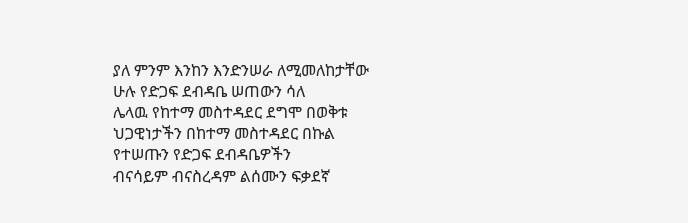ያለ ምንም እንከን እንድንሠራ ለሚመለከታቸው ሁሉ የድጋፍ ደብዳቤ ሠጠውን ሳለ
ሌላዉ የከተማ መስተዳደር ደግሞ በወቅቱ ህጋዊነታችን በከተማ መስተዳደር በኩል የተሠጡን የድጋፍ ደብዳቤዎችን
ብናሳይም ብናስረዳም ልሰሙን ፍቃደኛ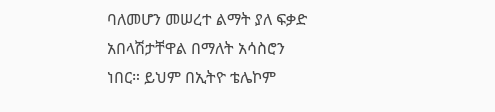ባለመሆን መሠረተ ልማት ያለ ፍቃድ አበላሽታቸዋል በማለት አሳስሮን
ነበር። ይህም በኢትዮ ቴሌኮም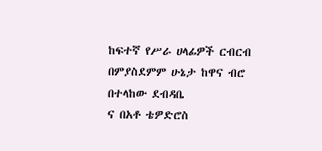ከፍተኛ የሥራ ሀላፊዎች ርብርብ በምያስደምም ሁኔታ ከዋና ብሮ በተላከው ደብዳቤ
ና በአቶ ቴዎድሮስ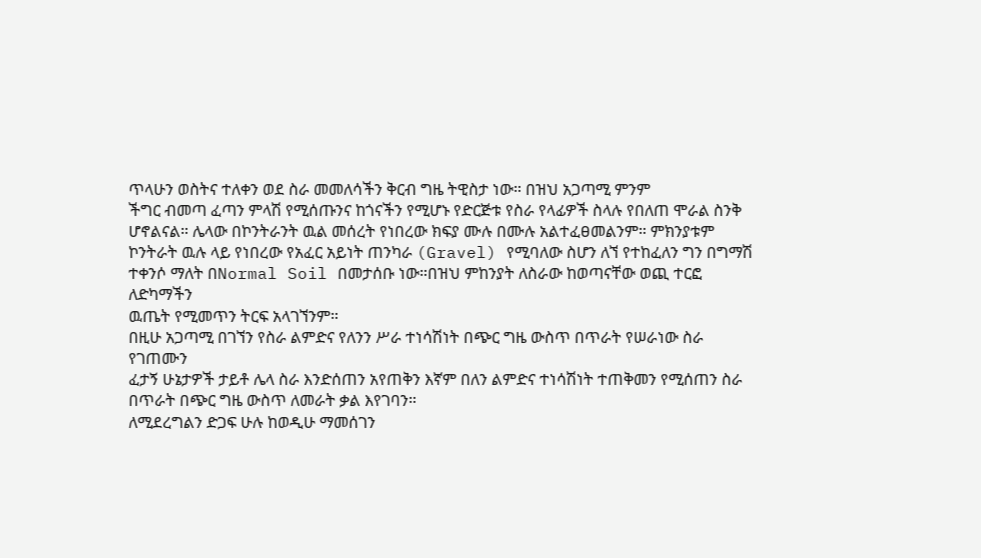ጥላሁን ወስትና ተለቀን ወደ ስራ መመለሳችን ቅርብ ግዜ ትዊስታ ነው። በዝህ አጋጣሚ ምንም
ችግር ብመጣ ፈጣን ምላሽ የሚሰጡንና ከጎናችን የሚሆኑ የድርጅቱ የስራ የላፊዎች ስላሉ የበለጠ ሞራል ስንቅ
ሆኖልናል። ሌላው በኮንትራንት ዉል መሰረት የነበረው ክፍያ ሙሉ በሙሉ አልተፈፀመልንም። ምክንያቱም
ኮንትራት ዉሉ ላይ የነበረው የአፈር አይነት ጠንካራ (Gravel) የሚባለው ስሆን ለኘ የተከፈለን ግን በግማሽ
ተቀንሶ ማለት በNormal Soil በመታሰቡ ነው።በዝህ ምከንያት ለስራው ከወጣናቸው ወጪ ተርፎ ለድካማችን
ዉጤት የሚመጥን ትርፍ አላገኘንም።
በዚሁ አጋጣሚ በገኘን የስራ ልምድና የለንን ሥራ ተነሳሽነት በጭር ግዜ ውስጥ በጥራት የሠራነው ስራ የገጠሙን
ፈታኝ ሁኔታዎች ታይቶ ሌላ ስራ እንድሰጠን አየጠቅን እኛም በለን ልምድና ተነሳሽነት ተጠቅመን የሚሰጠን ስራ
በጥራት በጭር ግዜ ውስጥ ለመራት ቃል እየገባን።
ለሚደረግልን ድጋፍ ሁሉ ከወዲሁ ማመሰገን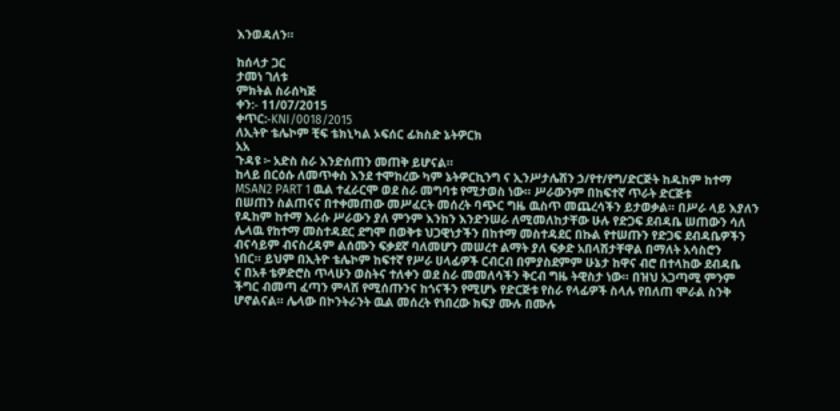እንወዳለን።

ከሰላታ ጋር
ታመነ ገለቱ
ምክትል ስራሰካጅ
ቀን:- 11/07/2015
ቀጥር:-KNI/0018/2015
ለኢትዮ ቴሌኮም ቺፍ ቴክኒካል ኦፍሰር ፊክስድ ኔትዎርክ
አአ
ጉዳዩ ፦ አድስ ስራ እንድሰጠን መጠቅ ይሆናል።
ከላይ በርዕሱ ለመጥቀስ እንደ ተሞከረው ካም ኔትዎርኪንግ ና ኢንሥታሌሽን ኃ/የተ/የግ/ድርጅት ከዱከም ከተማ
MSAN2 PART 1 ዉል ተፈራርሞ ወደ ስራ መግባቱ የሚታወስ ነው። ሥራውንም በከፍተኛ ጥራት ድርጅቱ
በሠጠን ስልጠናና በተቀመጠው መሥፈርት መሰረት ባጭር ግዜ ዉስጥ መጨረሳችን ይታወቃል። በሥራ ላይ እያለን
የዱከም ከተማ እራሱ ሥራውን ያለ ምንም እንከን እንድንሠራ ለሚመለከታቸው ሁሉ የድጋፍ ደብዳቤ ሠጠውን ሳለ
ሌላዉ የከተማ መስተዳደር ደግሞ በወቅቱ ህጋዊነታችን በከተማ መስተዳደር በኩል የተሠጡን የድጋፍ ደብዳቤዎችን
ብናሳይም ብናስረዳም ልሰሙን ፍቃደኛ ባለመሆን መሠረተ ልማት ያለ ፍቃድ አበላሽታቸዋል በማለት አሳስሮን
ነበር። ይህም በኢትዮ ቴሌኮም ከፍተኛ የሥራ ሀላፊዎች ርብርብ በምያስደምም ሁኔታ ከዋና ብሮ በተላከው ደብዳቤ
ና በአቶ ቴዎድሮስ ጥላሁን ወስትና ተለቀን ወደ ስራ መመለሳችን ቅርብ ግዜ ትዊስታ ነው። በዝህ አጋጣሚ ምንም
ችግር ብመጣ ፈጣን ምላሽ የሚሰጡንና ከጎናችን የሚሆኑ የድርጅቱ የስራ የላፊዎች ስላሉ የበለጠ ሞራል ስንቅ
ሆኖልናል። ሌላው በኮንትራንት ዉል መሰረት የነበረው ክፍያ ሙሉ በሙሉ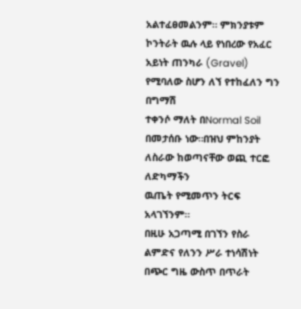አልተፈፀመልንም። ምክንያቱም
ኮንትራት ዉሉ ላይ የነበረው የአፈር አይነት ጠንካራ (Gravel) የሚባለው ስሆን ለኘ የተከፈለን ግን በግማሽ
ተቀንሶ ማለት በNormal Soil በመታሰቡ ነው።በዝህ ምከንያት ለስራው ከወጣናቸው ወጪ ተርፎ ለድካማችን
ዉጤት የሚመጥን ትርፍ አላገኘንም።
በዚሁ አጋጣሚ በገኘን የስራ ልምድና የለንን ሥራ ተነሳሽነት በጭር ግዜ ውስጥ በጥራት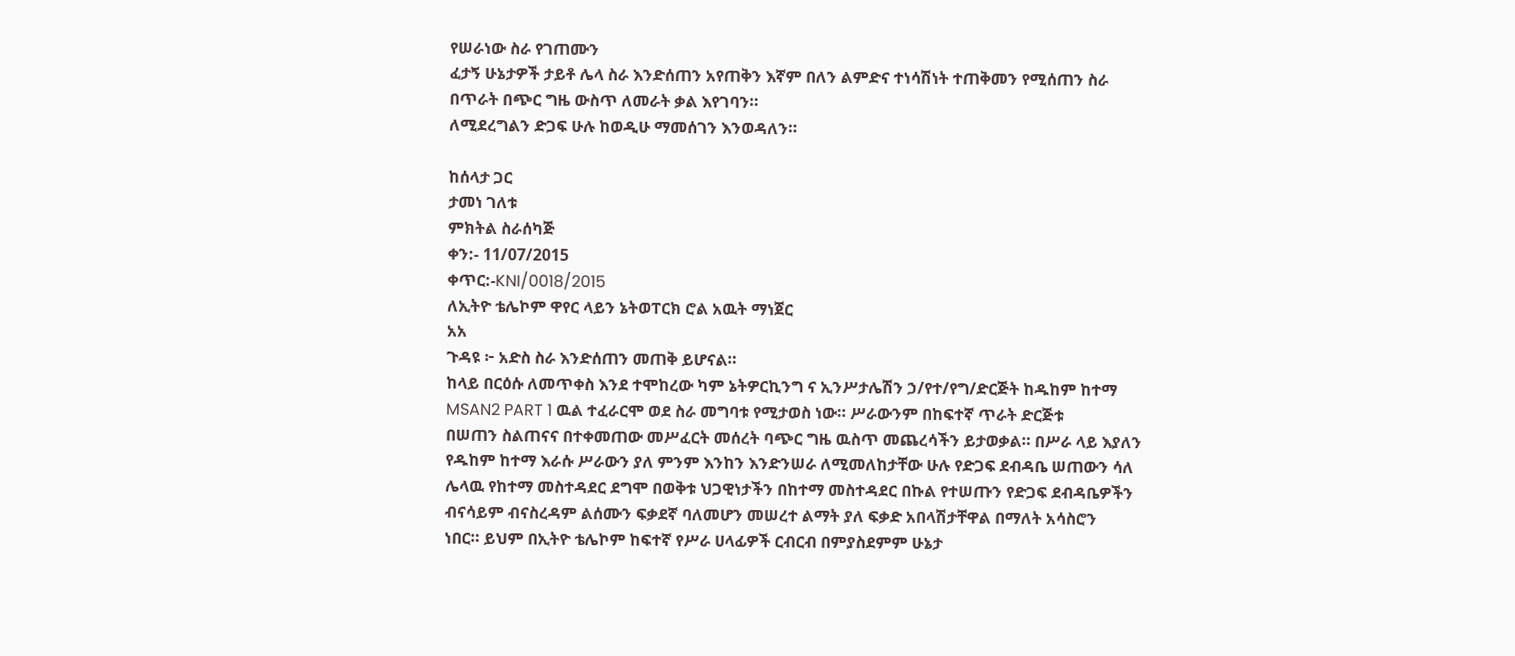የሠራነው ስራ የገጠሙን
ፈታኝ ሁኔታዎች ታይቶ ሌላ ስራ እንድሰጠን አየጠቅን እኛም በለን ልምድና ተነሳሽነት ተጠቅመን የሚሰጠን ስራ
በጥራት በጭር ግዜ ውስጥ ለመራት ቃል እየገባን።
ለሚደረግልን ድጋፍ ሁሉ ከወዲሁ ማመሰገን እንወዳለን።

ከሰላታ ጋር
ታመነ ገለቱ
ምክትል ስራሰካጅ
ቀን:- 11/07/2015
ቀጥር:-KNI/0018/2015
ለኢትዮ ቴሌኮም ዋየር ላይን ኔትወፐርክ ሮል አዉት ማነጀር
አአ
ጉዳዩ ፦ አድስ ስራ እንድሰጠን መጠቅ ይሆናል።
ከላይ በርዕሱ ለመጥቀስ እንደ ተሞከረው ካም ኔትዎርኪንግ ና ኢንሥታሌሽን ኃ/የተ/የግ/ድርጅት ከዱከም ከተማ
MSAN2 PART 1 ዉል ተፈራርሞ ወደ ስራ መግባቱ የሚታወስ ነው። ሥራውንም በከፍተኛ ጥራት ድርጅቱ
በሠጠን ስልጠናና በተቀመጠው መሥፈርት መሰረት ባጭር ግዜ ዉስጥ መጨረሳችን ይታወቃል። በሥራ ላይ እያለን
የዱከም ከተማ እራሱ ሥራውን ያለ ምንም እንከን እንድንሠራ ለሚመለከታቸው ሁሉ የድጋፍ ደብዳቤ ሠጠውን ሳለ
ሌላዉ የከተማ መስተዳደር ደግሞ በወቅቱ ህጋዊነታችን በከተማ መስተዳደር በኩል የተሠጡን የድጋፍ ደብዳቤዎችን
ብናሳይም ብናስረዳም ልሰሙን ፍቃደኛ ባለመሆን መሠረተ ልማት ያለ ፍቃድ አበላሽታቸዋል በማለት አሳስሮን
ነበር። ይህም በኢትዮ ቴሌኮም ከፍተኛ የሥራ ሀላፊዎች ርብርብ በምያስደምም ሁኔታ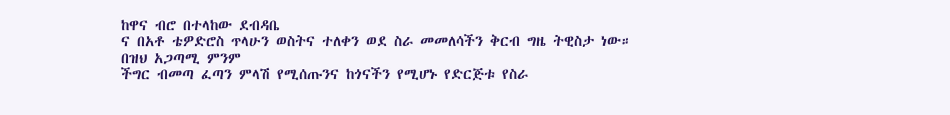ከዋና ብሮ በተላከው ደብዳቤ
ና በአቶ ቴዎድሮስ ጥላሁን ወስትና ተለቀን ወደ ስራ መመለሳችን ቅርብ ግዜ ትዊስታ ነው። በዝህ አጋጣሚ ምንም
ችግር ብመጣ ፈጣን ምላሽ የሚሰጡንና ከጎናችን የሚሆኑ የድርጅቱ የስራ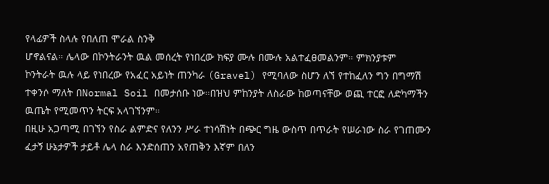የላፊዎች ስላሉ የበለጠ ሞራል ስንቅ
ሆኖልናል። ሌላው በኮንትራንት ዉል መሰረት የነበረው ክፍያ ሙሉ በሙሉ አልተፈፀመልንም። ምክንያቱም
ኮንትራት ዉሉ ላይ የነበረው የአፈር አይነት ጠንካራ (Gravel) የሚባለው ስሆን ለኘ የተከፈለን ግን በግማሽ
ተቀንሶ ማለት በNormal Soil በመታሰቡ ነው።በዝህ ምከንያት ለስራው ከወጣናቸው ወጪ ተርፎ ለድካማችን
ዉጤት የሚመጥን ትርፍ አላገኘንም።
በዚሁ አጋጣሚ በገኘን የስራ ልምድና የለንን ሥራ ተነሳሽነት በጭር ግዜ ውስጥ በጥራት የሠራነው ስራ የገጠሙን
ፈታኝ ሁኔታዎች ታይቶ ሌላ ስራ እንድሰጠን አየጠቅን እኛም በለን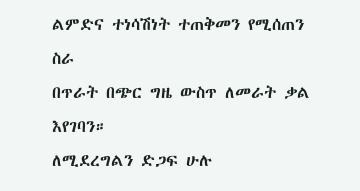ልምድና ተነሳሽነት ተጠቅመን የሚሰጠን ስራ
በጥራት በጭር ግዜ ውስጥ ለመራት ቃል እየገባን።
ለሚደረግልን ድጋፍ ሁሉ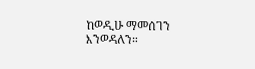ከወዲሁ ማመሰገን እንወዳለን።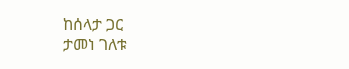ከሰላታ ጋር
ታመነ ገለቱ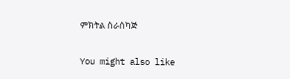ምክትል ስራሰካጅ

You might also like